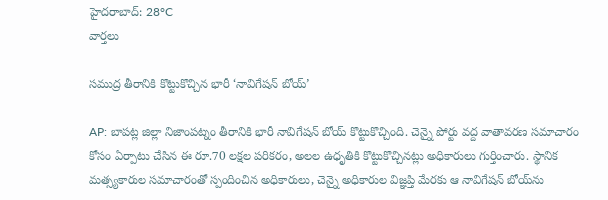హైదరాబాద్: 28°C
వార్తలు

సముద్ర తీరానికి కొట్టుకొచ్చిన భారీ ‘నావిగేషన్ బోయ్’

AP: బాపట్ల జిల్లా నిజాంపట్నం తీరానికి భారీ నావిగేషన్ బోయ్ కొట్టుకొచ్చింది. చెన్నై పోర్టు వద్ద వాతావరణ సమాచారం కోసం ఏర్పాటు చేసిన ఈ రూ.70 లక్షల పరికరం, అలల ఉధృతికి కొట్టుకొచ్చినట్లు అధికారులు గుర్తించారు. స్థానిక మత్స్యకారుల సమాచారంతో స్పందించిన అధికారులు, చెన్నై అధికారుల విజ్ఞప్తి మేరకు ఆ నావిగేషన్ బోయ్‌ను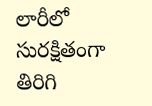లారీలో సురక్షితంగా తిరిగి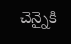చెన్నైకి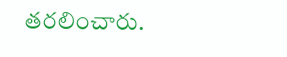తరలించారు.